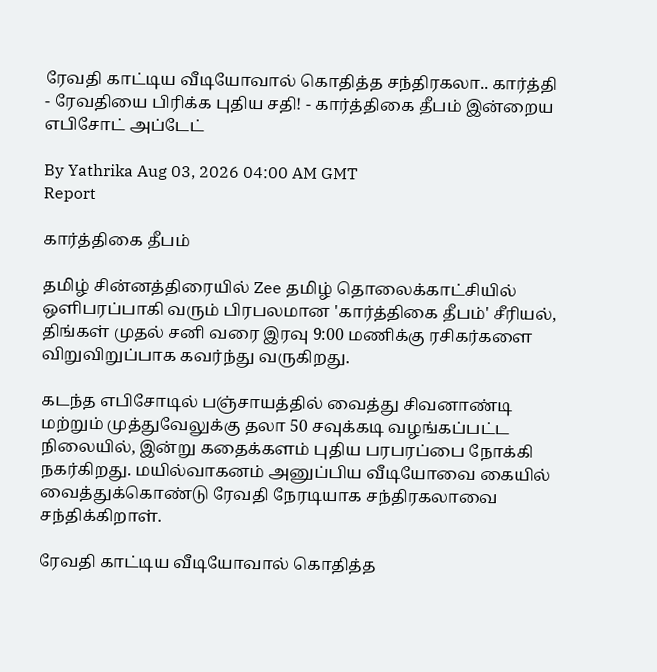ரேவதி காட்டிய வீடியோவால் கொதித்த சந்திரகலா.. கார்த்தி - ரேவதியை பிரிக்க புதிய சதி! - கார்த்திகை தீபம் இன்றைய எபிசோட் அப்டேட்

By Yathrika Aug 03, 2026 04:00 AM GMT
Report

கார்த்திகை தீபம்

தமிழ் சின்னத்திரையில் Zee தமிழ் தொலைக்காட்சியில் ஒளிபரப்பாகி வரும் பிரபலமான 'கார்த்திகை தீபம்' சீரியல், திங்கள் முதல் சனி வரை இரவு 9:00 மணிக்கு ரசிகர்களை விறுவிறுப்பாக கவர்ந்து வருகிறது.

கடந்த எபிசோடில் பஞ்சாயத்தில் வைத்து சிவனாண்டி மற்றும் முத்துவேலுக்கு தலா 50 சவுக்கடி வழங்கப்பட்ட நிலையில், இன்று கதைக்களம் புதிய பரபரப்பை நோக்கி நகர்கிறது. மயில்வாகனம் அனுப்பிய வீடியோவை கையில் வைத்துக்கொண்டு ரேவதி நேரடியாக சந்திரகலாவை சந்திக்கிறாள்.

ரேவதி காட்டிய வீடியோவால் கொதித்த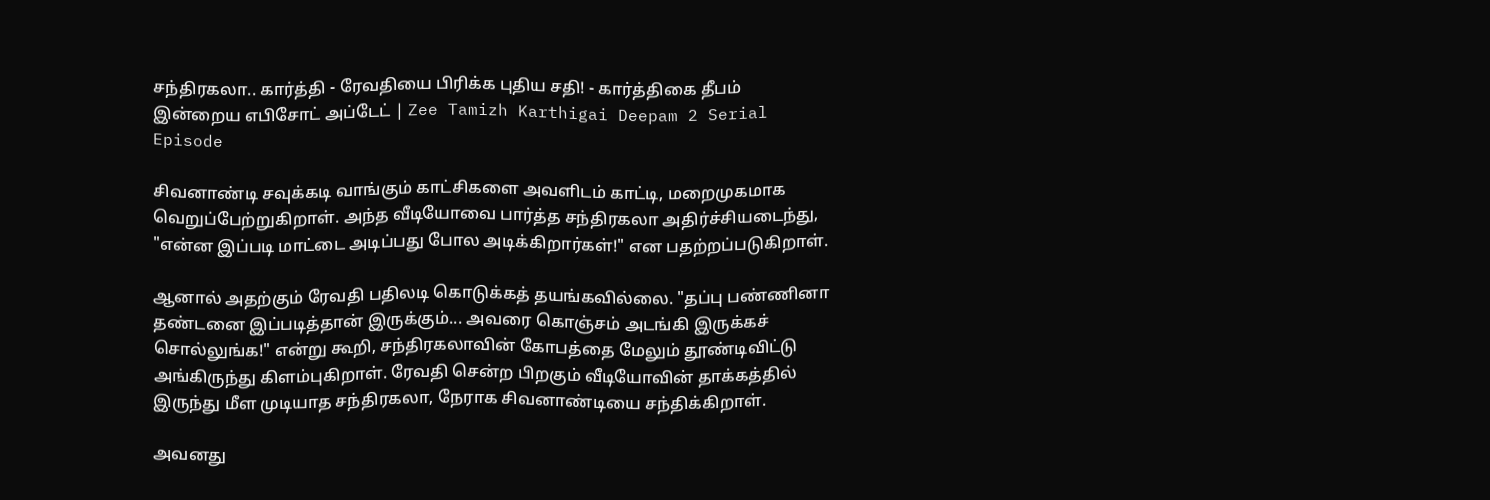சந்திரகலா.. கார்த்தி - ரேவதியை பிரிக்க புதிய சதி! - கார்த்திகை தீபம் இன்றைய எபிசோட் அப்டேட் | Zee Tamizh Karthigai Deepam 2 Serial Episode

சிவனாண்டி சவுக்கடி வாங்கும் காட்சிகளை அவளிடம் காட்டி, மறைமுகமாக வெறுப்பேற்றுகிறாள். அந்த வீடியோவை பார்த்த சந்திரகலா அதிர்ச்சியடைந்து, "என்ன இப்படி மாட்டை அடிப்பது போல அடிக்கிறார்கள்!" என பதற்றப்படுகிறாள்.

ஆனால் அதற்கும் ரேவதி பதிலடி கொடுக்கத் தயங்கவில்லை. "தப்பு பண்ணினா தண்டனை இப்படித்தான் இருக்கும்... அவரை கொஞ்சம் அடங்கி இருக்கச் சொல்லுங்க!" என்று கூறி, சந்திரகலாவின் கோபத்தை மேலும் தூண்டிவிட்டு அங்கிருந்து கிளம்புகிறாள். ரேவதி சென்ற பிறகும் வீடியோவின் தாக்கத்தில் இருந்து மீள முடியாத சந்திரகலா, நேராக சிவனாண்டியை சந்திக்கிறாள்.

அவனது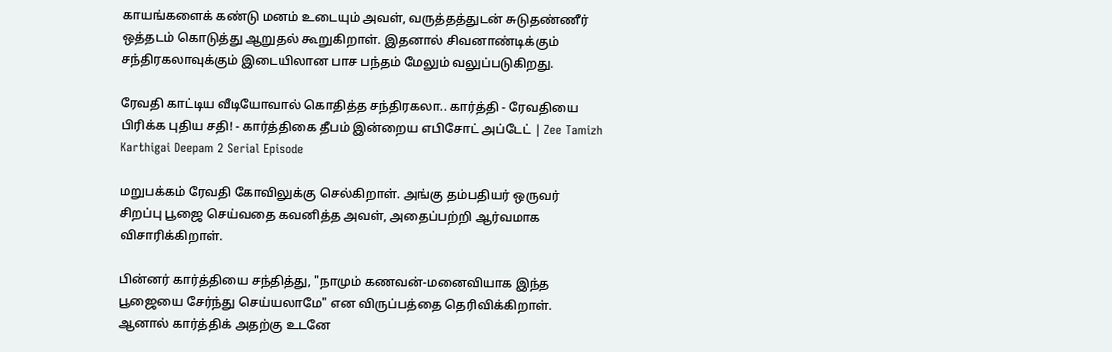காயங்களைக் கண்டு மனம் உடையும் அவள், வருத்தத்துடன் சுடுதண்ணீர் ஒத்தடம் கொடுத்து ஆறுதல் கூறுகிறாள். இதனால் சிவனாண்டிக்கும் சந்திரகலாவுக்கும் இடையிலான பாச பந்தம் மேலும் வலுப்படுகிறது.

ரேவதி காட்டிய வீடியோவால் கொதித்த சந்திரகலா.. கார்த்தி - ரேவதியை பிரிக்க புதிய சதி! - கார்த்திகை தீபம் இன்றைய எபிசோட் அப்டேட் | Zee Tamizh Karthigai Deepam 2 Serial Episode

மறுபக்கம் ரேவதி கோவிலுக்கு செல்கிறாள். அங்கு தம்பதியர் ஒருவர் சிறப்பு பூஜை செய்வதை கவனித்த அவள், அதைப்பற்றி ஆர்வமாக விசாரிக்கிறாள்.

பின்னர் கார்த்தியை சந்தித்து, "நாமும் கணவன்-மனைவியாக இந்த பூஜையை சேர்ந்து செய்யலாமே" என விருப்பத்தை தெரிவிக்கிறாள். ஆனால் கார்த்திக் அதற்கு உடனே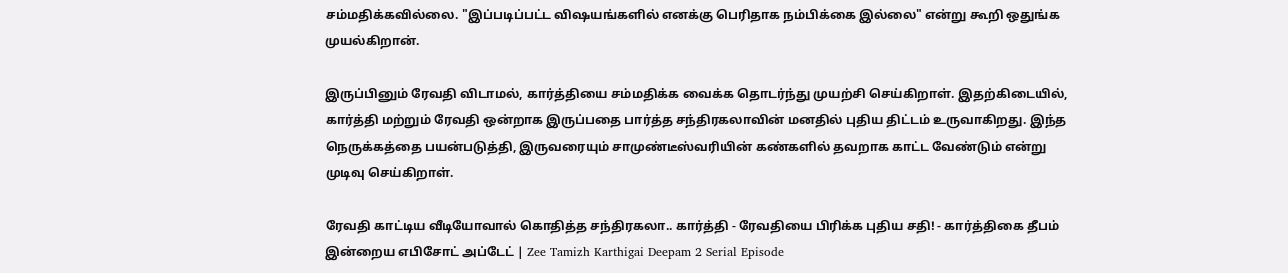சம்மதிக்கவில்லை. "இப்படிப்பட்ட விஷயங்களில் எனக்கு பெரிதாக நம்பிக்கை இல்லை" என்று கூறி ஒதுங்க முயல்கிறான்.

இருப்பினும் ரேவதி விடாமல், கார்த்தியை சம்மதிக்க வைக்க தொடர்ந்து முயற்சி செய்கிறாள். இதற்கிடையில், கார்த்தி மற்றும் ரேவதி ஒன்றாக இருப்பதை பார்த்த சந்திரகலாவின் மனதில் புதிய திட்டம் உருவாகிறது. இந்த நெருக்கத்தை பயன்படுத்தி, இருவரையும் சாமுண்டீஸ்வரியின் கண்களில் தவறாக காட்ட வேண்டும் என்று முடிவு செய்கிறாள்.

ரேவதி காட்டிய வீடியோவால் கொதித்த சந்திரகலா.. கார்த்தி - ரேவதியை பிரிக்க புதிய சதி! - கார்த்திகை தீபம் இன்றைய எபிசோட் அப்டேட் | Zee Tamizh Karthigai Deepam 2 Serial Episode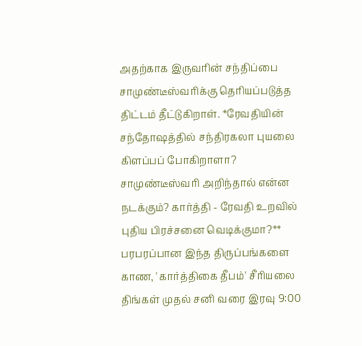அதற்காக இருவரின் சந்திப்பை சாமுண்டீஸ்வரிக்கு தெரியப்படுத்த திட்டம் தீட்டுகிறாள். *ரேவதியின் சந்தோஷத்தில் சந்திரகலா புயலை கிளப்பப் போகிறாளா? சாமுண்டீஸ்வரி அறிந்தால் என்ன நடக்கும்? கார்த்தி - ரேவதி உறவில் புதிய பிரச்சனை வெடிக்குமா?** பரபரப்பான இந்த திருப்பங்களை காண, 'கார்த்திகை தீபம்' சீரியலை திங்கள் முதல் சனி வரை இரவு 9:00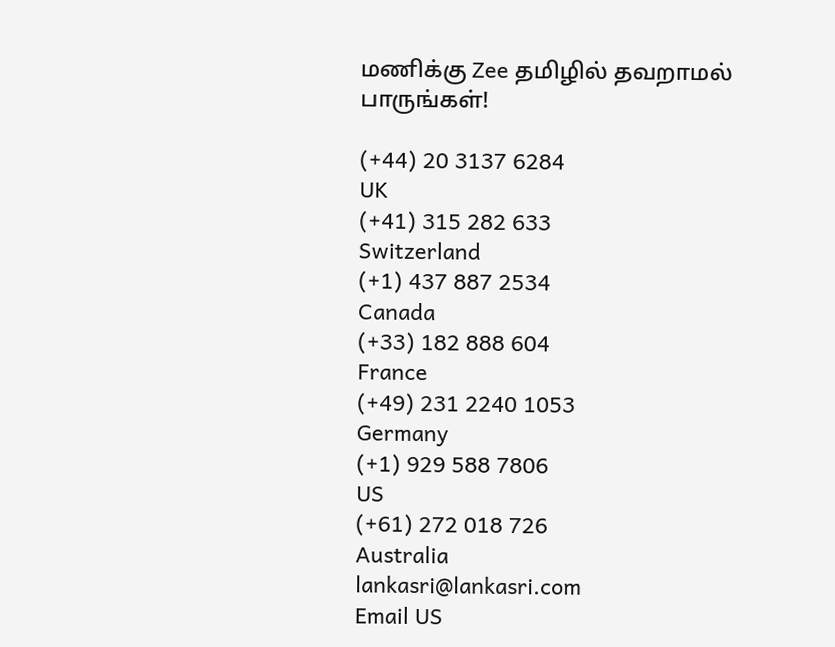மணிக்கு Zee தமிழில் தவறாமல் பாருங்கள்!

(+44) 20 3137 6284
UK
(+41) 315 282 633
Switzerland
(+1) 437 887 2534
Canada
(+33) 182 888 604
France
(+49) 231 2240 1053
Germany
(+1) 929 588 7806
US
(+61) 272 018 726
Australia
lankasri@lankasri.com
Email US